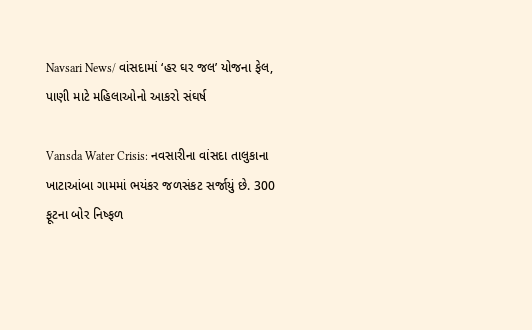Navsari News/ વાંસદામાં ‘હર ઘર જલ’ યોજના ફેલ, પાણી માટે મહિલાઓનો આકરો સંઘર્ષ

Vansda Water Crisis: નવસારીના વાંસદા તાલુકાના ખાટાઆંબા ગામમાં ભયંકર જળસંકટ સર્જાયું છે. 300 ફૂટના બોર નિષ્ફળ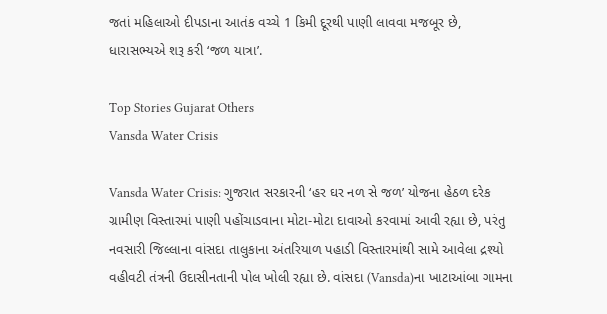જતાં મહિલાઓ દીપડાના આતંક વચ્ચે 1 કિમી દૂરથી પાણી લાવવા મજબૂર છે, ધારાસભ્યએ શરૂ કરી ‘જળ યાત્રા’.

Top Stories Gujarat Others
Vansda Water Crisis

Vansda Water Crisis: ગુજરાત સરકારની ‘હર ઘર નળ સે જળ’ યોજના હેઠળ દરેક ગ્રામીણ વિસ્તારમાં પાણી પહોંચાડવાના મોટા-મોટા દાવાઓ કરવામાં આવી રહ્યા છે, પરંતુ નવસારી જિલ્લાના વાંસદા તાલુકાના અંતરિયાળ પહાડી વિસ્તારમાંથી સામે આવેલા દ્રશ્યો વહીવટી તંત્રની ઉદાસીનતાની પોલ ખોલી રહ્યા છે. વાંસદા (Vansda)ના ખાટાઆંબા ગામના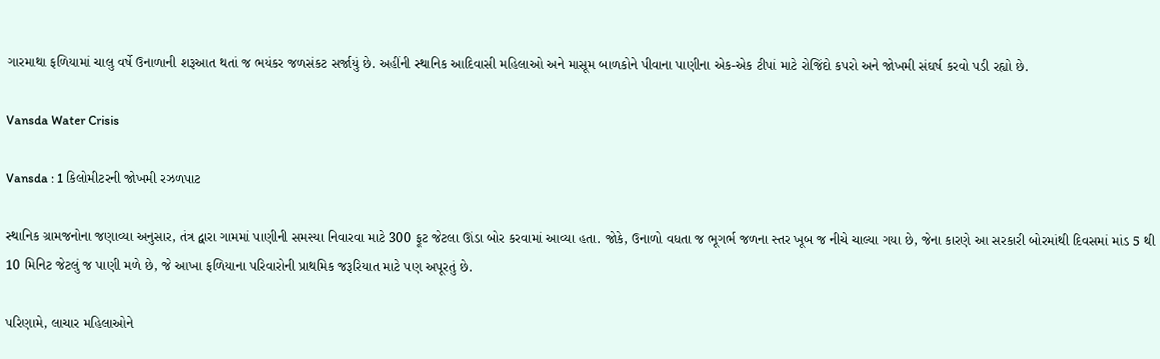ગારમાથા ફળિયામાં ચાલુ વર્ષે ઉનાળાની શરૂઆત થતાં જ ભયંકર જળસંકટ સર્જાયું છે. અહીંની સ્થાનિક આદિવાસી મહિલાઓ અને માસૂમ બાળકોને પીવાના પાણીના એક-એક ટીપાં માટે રોજિંદો કપરો અને જોખમી સંઘર્ષ કરવો પડી રહ્યો છે.

Vansda Water Crisis

Vansda : 1 કિલોમીટરની જોખમી રઝળપાટ

સ્થાનિક ગ્રામજનોના જણાવ્યા અનુસાર, તંત્ર દ્વારા ગામમાં પાણીની સમસ્યા નિવારવા માટે 300 ફૂટ જેટલા ઊંડા બોર કરવામાં આવ્યા હતા. જોકે, ઉનાળો વધતા જ ભૂગર્ભ જળના સ્તર ખૂબ જ નીચે ચાલ્યા ગયા છે, જેના કારણે આ સરકારી બોરમાંથી દિવસમાં માંડ 5 થી 10 મિનિટ જેટલું જ પાણી મળે છે, જે આખા ફળિયાના પરિવારોની પ્રાથમિક જરૂરિયાત માટે પણ અપૂરતું છે.

પરિણામે, લાચાર મહિલાઓને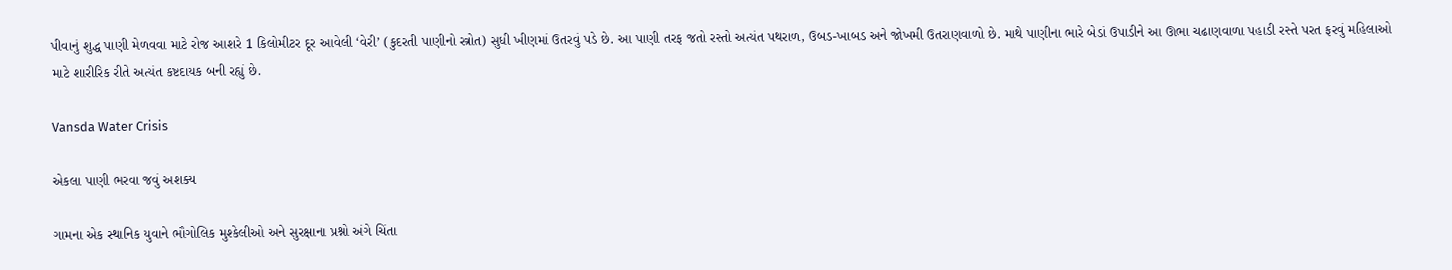પીવાનું શુદ્ધ પાણી મેળવવા માટે રોજ આશરે 1 કિલોમીટર દૂર આવેલી ‘વેરી’ (કુદરતી પાણીનો સ્ત્રોત) સુધી ખીણમાં ઉતરવું પડે છે. આ પાણી તરફ જતો રસ્તો અત્યંત પથરાળ, ઉબડ-ખાબડ અને જોખમી ઉતરાણવાળો છે. માથે પાણીના ભારે બેડાં ઉપાડીને આ ઊભા ચઢાણવાળા પહાડી રસ્તે પરત ફરવું મહિલાઓ માટે શારીરિક રીતે અત્યંત કષ્ટદાયક બની રહ્યું છે.

Vansda Water Crisis

એકલા પાણી ભરવા જવું અશક્ય

ગામના એક સ્થાનિક યુવાને ભૌગોલિક મુશ્કેલીઓ અને સુરક્ષાના પ્રશ્નો અંગે ચિંતા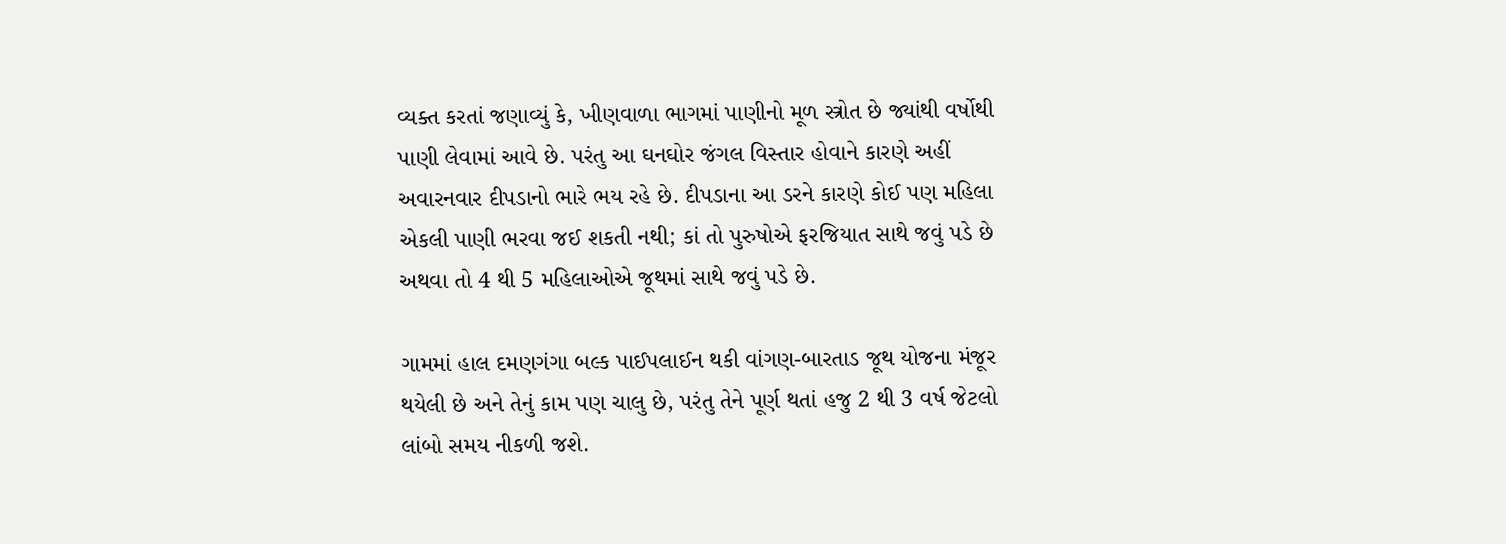વ્યક્ત કરતાં જણાવ્યું કે, ખીણવાળા ભાગમાં પાણીનો મૂળ સ્ત્રોત છે જ્યાંથી વર્ષોથી પાણી લેવામાં આવે છે. પરંતુ આ ઘનઘોર જંગલ વિસ્તાર હોવાને કારણે અહીં અવારનવાર દીપડાનો ભારે ભય રહે છે. દીપડાના આ ડરને કારણે કોઈ પણ મહિલા એકલી પાણી ભરવા જઈ શકતી નથી; કાં તો પુરુષોએ ફરજિયાત સાથે જવું પડે છે અથવા તો 4 થી 5 મહિલાઓએ જૂથમાં સાથે જવું પડે છે.

ગામમાં હાલ દમણગંગા બલ્ક પાઈપલાઈન થકી વાંગણ-બારતાડ જૂથ યોજના મંજૂર થયેલી છે અને તેનું કામ પણ ચાલુ છે, પરંતુ તેને પૂર્ણ થતાં હજુ 2 થી 3 વર્ષ જેટલો લાંબો સમય નીકળી જશે.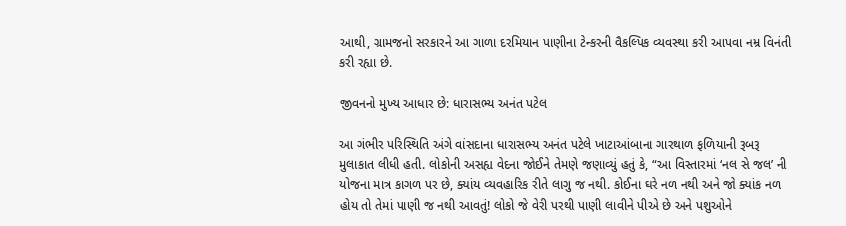આથી, ગ્રામજનો સરકારને આ ગાળા દરમિયાન પાણીના ટેન્કરની વૈકલ્પિક વ્યવસ્થા કરી આપવા નમ્ર વિનંતી કરી રહ્યા છે.

જીવનનો મુખ્ય આધાર છે: ધારાસભ્ય અનંત પટેલ

આ ગંભીર પરિસ્થિતિ અંગે વાંસદાના ધારાસભ્ય અનંત પટેલે ખાટાઆંબાના ગારથાળ ફળિયાની રૂબરૂ મુલાકાત લીધી હતી. લોકોની અસહ્ય વેદના જોઈને તેમણે જણાવ્યું હતું કે, “આ વિસ્તારમાં ‘નલ સે જલ’ ની યોજના માત્ર કાગળ પર છે, ક્યાંય વ્યવહારિક રીતે લાગુ જ નથી. કોઈના ઘરે નળ નથી અને જો ક્યાંક નળ હોય તો તેમાં પાણી જ નથી આવતું! લોકો જે વેરી પરથી પાણી લાવીને પીએ છે અને પશુઓને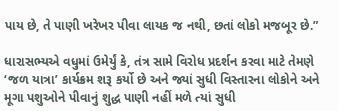પાય છે, તે પાણી ખરેખર પીવા લાયક જ નથી, છતાં લોકો મજબૂર છે.”

ધારાસભ્યએ વધુમાં ઉમેર્યું કે, તંત્ર સામે વિરોધ પ્રદર્શન કરવા માટે તેમણે ‘જળ યાત્રા’ કાર્યક્રમ શરૂ કર્યો છે અને જ્યાં સુધી વિસ્તારના લોકોને અને મૂગા પશુઓને પીવાનું શુદ્ધ પાણી નહીં મળે ત્યાં સુધી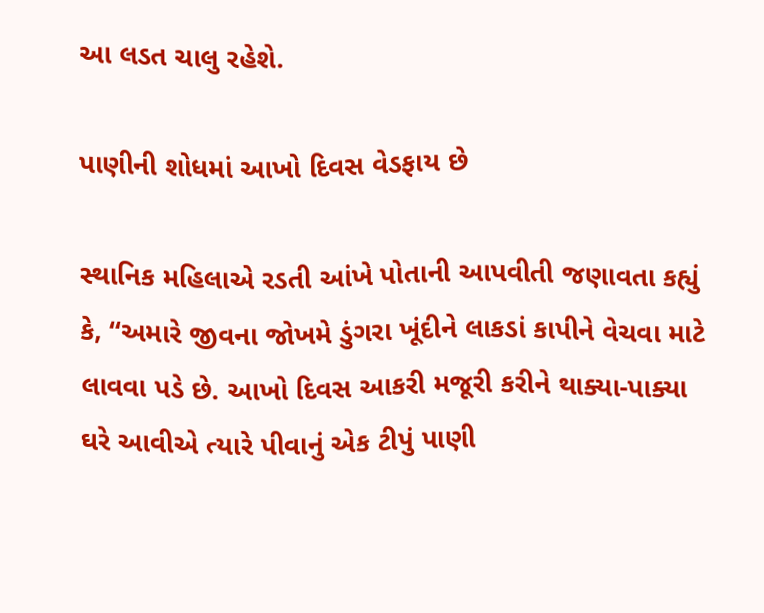આ લડત ચાલુ રહેશે.

પાણીની શોધમાં આખો દિવસ વેડફાય છે

સ્થાનિક મહિલાએ રડતી આંખે પોતાની આપવીતી જણાવતા કહ્યું કે, “અમારે જીવના જોખમે ડુંગરા ખૂંદીને લાકડાં કાપીને વેચવા માટે લાવવા પડે છે. આખો દિવસ આકરી મજૂરી કરીને થાક્યા-પાક્યા ઘરે આવીએ ત્યારે પીવાનું એક ટીપું પાણી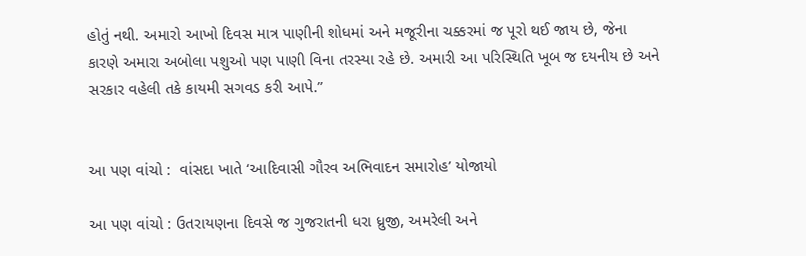હોતું નથી. અમારો આખો દિવસ માત્ર પાણીની શોધમાં અને મજૂરીના ચક્કરમાં જ પૂરો થઈ જાય છે, જેના કારણે અમારા અબોલા પશુઓ પણ પાણી વિના તરસ્યા રહે છે. અમારી આ પરિસ્થિતિ ખૂબ જ દયનીય છે અને સરકાર વહેલી તકે કાયમી સગવડ કરી આપે.”


આ પણ વાંચો :  વાંસદા ખાતે ‘આદિવાસી ગૌરવ અભિવાદન સમારોહ’ યોજાયો

આ પણ વાંચો : ઉતરાયણના દિવસે જ ગુજરાતની ધરા ધ્રુજી, અમરેલી અને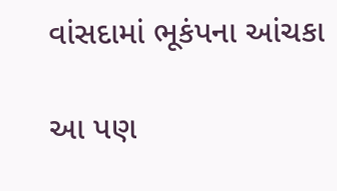વાંસદામાં ભૂકંપના આંચકા

આ પણ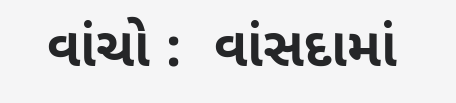વાંચો :  વાંસદામાં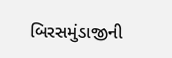બિરસમુંડાજીની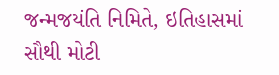જન્મજયંતિ નિમિતે, ઇતિહાસમાં સૌથી મોટી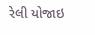રેલી યોજાઇ